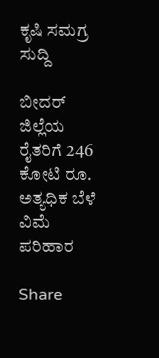ಕೃಷಿ ಸಮಗ್ರ ಸುದ್ದಿ

ಬೀದರ್ ಜಿಲ್ಲೆಯ ರೈತರಿಗೆ 246 ಕೋಟಿ ರೂ. ಅತ್ಯಧಿಕ ಬೆಳೆ ವಿಮೆ ಪರಿಹಾರ

Share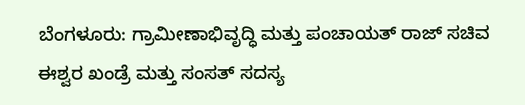ಬೆಂಗಳೂರು: ಗ್ರಾಮೀಣಾಭಿವೃದ್ಧಿ ಮತ್ತು ಪಂಚಾಯತ್ ರಾಜ್ ಸಚಿವ ಈಶ್ವರ ಖಂಡ್ರೆ ಮತ್ತು ಸಂಸತ್ ಸದಸ್ಯ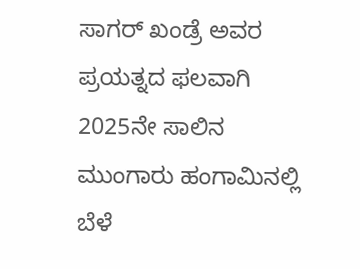ಸಾಗರ್ ಖಂಡ್ರೆ ಅವರ ಪ್ರಯತ್ನದ ಫಲವಾಗಿ 2025ನೇ ಸಾಲಿನ ಮುಂಗಾರು ಹಂಗಾಮಿನಲ್ಲಿ ಬೆಳೆ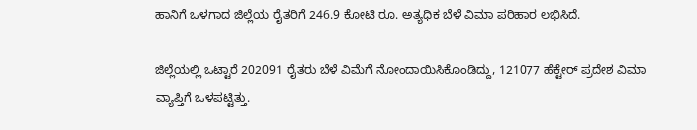ಹಾನಿಗೆ ಒಳಗಾದ ಜಿಲ್ಲೆಯ ರೈತರಿಗೆ 246.9 ಕೋಟಿ ರೂ. ಅತ್ಯಧಿಕ ಬೆಳೆ ವಿಮಾ ಪರಿಹಾರ ಲಭಿಸಿದೆ.

ಜಿಲ್ಲೆಯಲ್ಲಿ ಒಟ್ಟಾರೆ 202091 ರೈತರು ಬೆಳೆ ವಿಮೆಗೆ ನೋಂದಾಯಿಸಿಕೊಂಡಿದ್ದು, 121077 ಹೆಕ್ಟೇರ್ ಪ್ರದೇಶ ವಿಮಾ ವ್ಯಾಪ್ತಿಗೆ ಒಳಪಟ್ಟಿತ್ತು.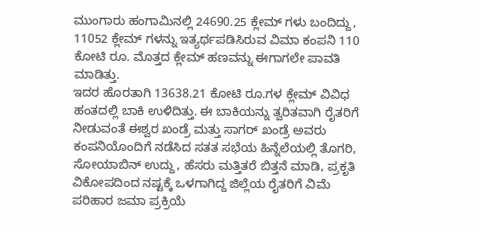ಮುಂಗಾರು ಹಂಗಾಮಿನಲ್ಲಿ 24690.25 ಕ್ಲೇಮ್ ಗಳು ಬಂದಿದ್ದು, 11052 ಕ್ಲೇಮ್ ಗಳನ್ನು ಇತ್ಯರ್ಥಪಡಿಸಿರುವ ವಿಮಾ ಕಂಪನಿ 110 ಕೋಟಿ ರೂ. ಮೊತ್ತದ ಕ್ಲೇಮ್ ಹಣವನ್ನು ಈಗಾಗಲೇ ಪಾವತಿ ಮಾಡಿತ್ತು.
ಇದರ ಹೊರತಾಗಿ 13638.21 ಕೋಟಿ ರೂ.ಗಳ ಕ್ಲೇಮ್ ವಿವಿಧ ಹಂತದಲ್ಲಿ ಬಾಕಿ ಉಳಿದಿತ್ತು. ಈ ಬಾಕಿಯನ್ನು ತ್ವರಿತವಾಗಿ ರೈತರಿಗೆ ನೀಡುವಂತೆ ಈಶ್ವರ ಖಂಡ್ರೆ ಮತ್ತು ಸಾಗರ್ ಖಂಡ್ರೆ ಅವರು ಕಂಪನಿಯೊಂದಿಗೆ ನಡೆಸಿದ ಸತತ ಸಭೆಯ ಹಿನ್ನೆಲೆಯಲ್ಲಿ ತೊಗರಿ, ಸೋಯಾಬಿನ್ ಉದ್ದು, ಹೆಸರು ಮತ್ತಿತರೆ ಬಿತ್ತನೆ ಮಾಡಿ, ಪ್ರಕೃತಿ ವಿಕೋಪದಿಂದ ನಷ್ಟಕ್ಕೆ ಒಳಗಾಗಿದ್ದ ಜಿಲ್ಲೆಯ ರೈತರಿಗೆ ವಿಮೆ ಪರಿಹಾರ ಜಮಾ ಪ್ರಕ್ರಿಯೆ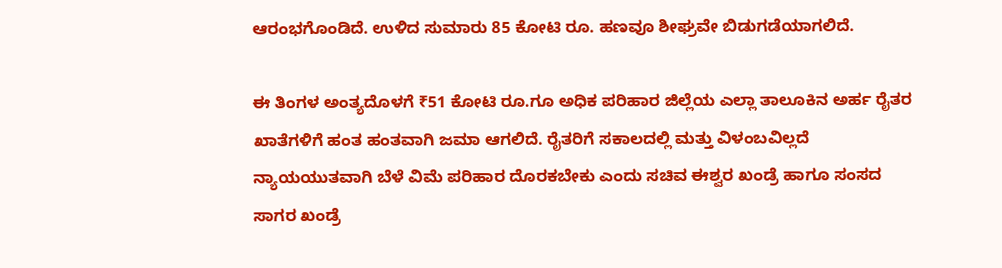ಆರಂಭಗೊಂಡಿದೆ. ಉಳಿದ ಸುಮಾರು 85 ಕೋಟಿ ರೂ. ಹಣವೂ ಶೀಘ್ರವೇ ಬಿಡುಗಡೆಯಾಗಲಿದೆ.

ಈ ತಿಂಗಳ ಅಂತ್ಯದೊಳಗೆ ₹51 ಕೋಟಿ ರೂ.ಗೂ ಅಧಿಕ ಪರಿಹಾರ ಜಿಲ್ಲೆಯ ಎಲ್ಲಾ ತಾಲೂಕಿನ ಅರ್ಹ ರೈತರ ಖಾತೆಗಳಿಗೆ ಹಂತ ಹಂತವಾಗಿ ಜಮಾ ಆಗಲಿದೆ. ರೈತರಿಗೆ ಸಕಾಲದಲ್ಲಿ ಮತ್ತು ವಿಳಂಬವಿಲ್ಲದೆ ನ್ಯಾಯಯುತವಾಗಿ ಬೆಳೆ ವಿಮೆ ಪರಿಹಾರ ದೊರಕಬೇಕು ಎಂದು ಸಚಿವ ಈಶ್ವರ ಖಂಡ್ರೆ ಹಾಗೂ ಸಂಸದ ಸಾಗರ ಖಂಡ್ರೆ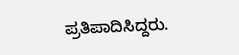ಪ್ರತಿಪಾದಿಸಿದ್ದರು.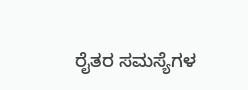ರೈತರ ಸಮಸ್ಯೆಗಳ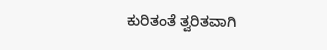ಕುರಿತಂತೆ ತ್ವರಿತವಾಗಿ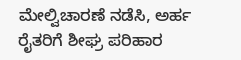ಮೇಲ್ವಿಚಾರಣೆ ನಡೆಸಿ, ಅರ್ಹ ರೈತರಿಗೆ ಶೀಘ್ರ ಪರಿಹಾರ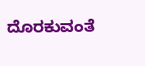ದೊರಕುವಂತೆ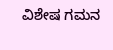ವಿಶೇಷ ಗಮನ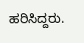ಹರಿಸಿದ್ದರು.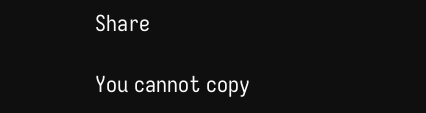Share

You cannot copy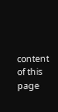content of this page